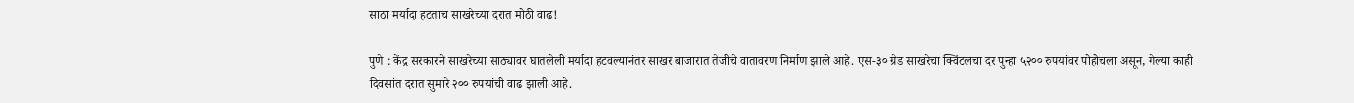साठा मर्यादा हटताच साखरेच्या दरात मोठी वाढ!

पुणे : केंद्र सरकारने साखरेच्या साठ्यावर घातलेली मर्यादा हटवल्यानंतर साखर बाजारात तेजीचे वातावरण निर्माण झाले आहे. एस-३० ग्रेड साखरेचा क्विंटलचा दर पुन्हा ५२०० रुपयांवर पोहोचला असून, गेल्या काही दिवसांत दरात सुमारे २०० रुपयांची वाढ झाली आहे.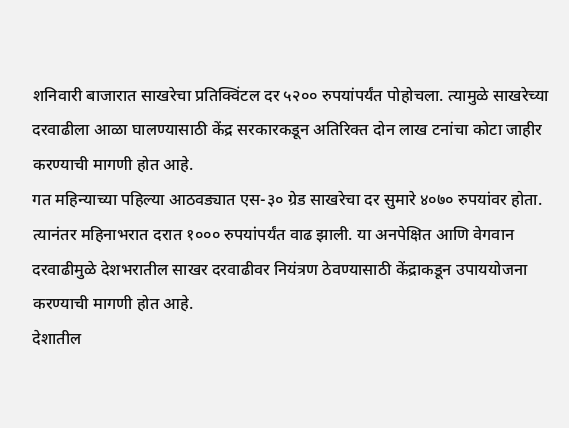शनिवारी बाजारात साखरेचा प्रतिक्विंटल दर ५२०० रुपयांपर्यंत पोहोचला. त्यामुळे साखरेच्या दरवाढीला आळा घालण्यासाठी केंद्र सरकारकडून अतिरिक्त दोन लाख टनांचा कोटा जाहीर करण्याची मागणी होत आहे.
गत महिन्याच्या पहिल्या आठवड्यात एस-३० ग्रेड साखरेचा दर सुमारे ४०७० रुपयांवर होता. त्यानंतर महिनाभरात दरात १००० रुपयांपर्यंत वाढ झाली. या अनपेक्षित आणि वेगवान दरवाढीमुळे देशभरातील साखर दरवाढीवर नियंत्रण ठेवण्यासाठी केंद्राकडून उपाययोजना करण्याची मागणी होत आहे.
देशातील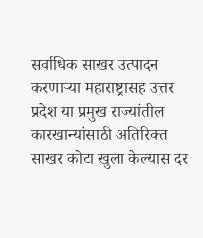सर्वाधिक साखर उत्पादन करणाऱ्या महाराष्ट्रासह उत्तर प्रदेश या प्रमुख राज्यांतील कारखान्यांसाठी अतिरिक्त साखर कोटा खुला केल्यास दर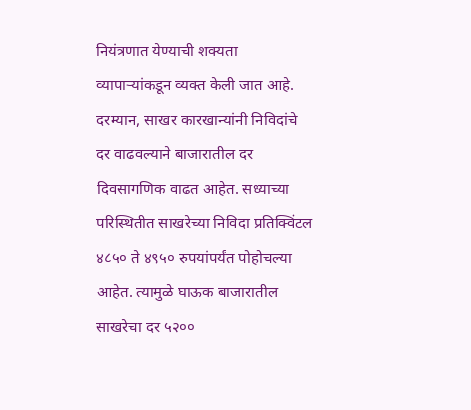नियंत्रणात येण्याची शक्यता व्यापाऱ्यांकडून व्यक्त केली जात आहे.
दरम्यान, साखर कारखान्यांनी निविदांचे दर वाढवल्याने बाजारातील दर दिवसागणिक वाढत आहेत. सध्याच्या परिस्थितीत साखरेच्या निविदा प्रतिक्विंटल ४८५० ते ४९५० रुपयांपर्यंत पोहोचल्या आहेत. त्यामुळे घाऊक बाजारातील साखरेचा दर ५२००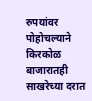रुपयांवर पोहोचल्याने किरकोळ बाजारातही साखरेच्या दरात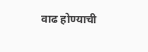वाढ होण्याची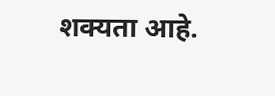शक्यता आहे.